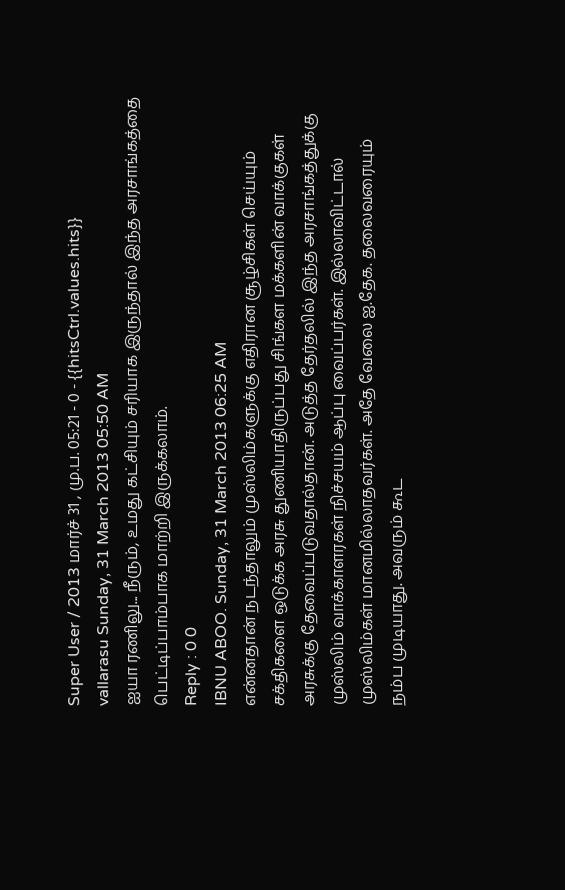Super User / 2013 மார்ச் 31 , மு.ப. 05:21 - 0 - {{hitsCtrl.values.hits}}
vallarasu Sunday, 31 March 2013 05:50 AM
ஐயா ரணிலு... நீரும், உமது கட்சியும் சரியாக இருந்தால் இந்த அரசாங்கத்தை பெட்டிப்பாம்பாக மாற்றி இருக்கலாம்.
Reply : 0 0
IBNU ABOO. Sunday, 31 March 2013 06:25 AM
என்னதான் நடந்தாலும் முஸ்லிம்களுக்கு எதிரான சூழ்சிகள் செய்யும் சக்திகளை ஒடுக்க அரசு துணியாதிருப்பது சிங்கள மக்களின் வாக்குகள் அரசுக்கு தேவைப்படுவதால்தான். அடுத்த தேர்தலில் இந்த அரசாங்கத்துக்கு முஸ்லிம் வாக்காளரகள் நிச்சயம் ஆப்பு வைப்பர்கள். இல்லாவிட்டால் முஸ்லிம்கள் மானமில்லாதவர்கள். அதே வேலை ஐ.தேக. தலைவரையும் நம்ப முடியாது. அவரும் கூட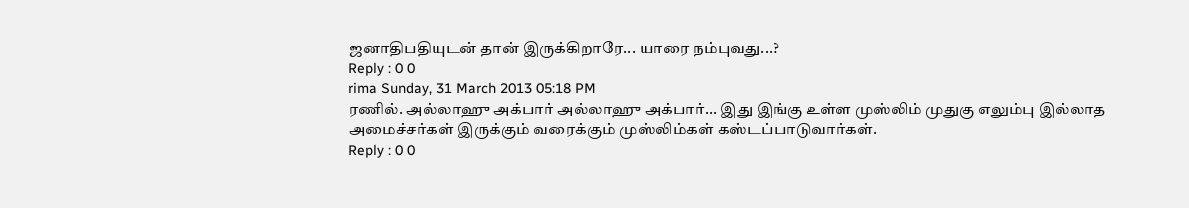ஜனாதிபதியுடன் தான் இருக்கிறாரே... யாரை நம்புவது...?
Reply : 0 0
rima Sunday, 31 March 2013 05:18 PM
ரணில். அல்லாஹு அக்பார் அல்லாஹு அக்பார்... இது இங்கு உள்ள முஸ்லிம் முதுகு எலும்பு இல்லாத அமைச்சர்கள் இருக்கும் வரைக்கும் முஸ்லிம்கள் கஸ்டப்பாடுவார்கள்.
Reply : 0 0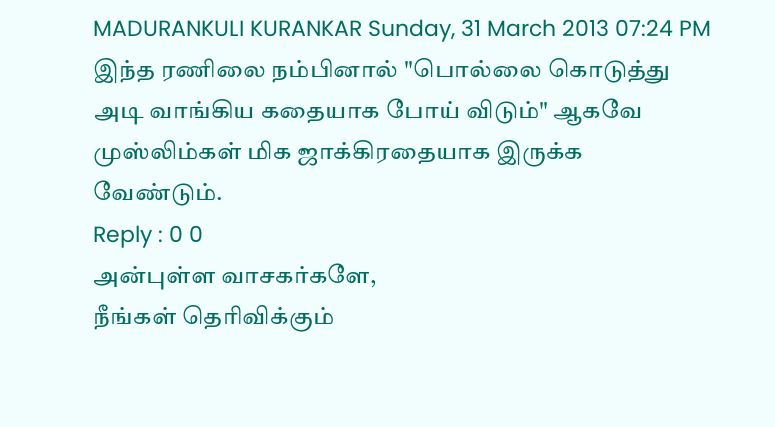MADURANKULI KURANKAR Sunday, 31 March 2013 07:24 PM
இந்த ரணிலை நம்பினால் "பொல்லை கொடுத்து அடி வாங்கிய கதையாக போய் விடும்" ஆகவே முஸ்லிம்கள் மிக ஜாக்கிரதையாக இருக்க வேண்டும்.
Reply : 0 0
அன்புள்ள வாசகர்களே,
நீங்கள் தெரிவிக்கும்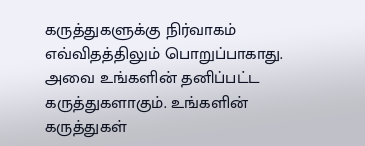கருத்துகளுக்கு நிர்வாகம் எவ்விதத்திலும் பொறுப்பாகாது. அவை உங்களின் தனிப்பட்ட கருத்துகளாகும். உங்களின் கருத்துகள்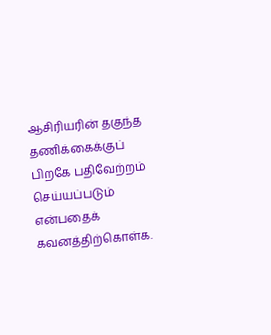ஆசிரியரின் தகுந்த தணிக்கைக்குப் பிறகே பதிவேற்றம் செய்யப்படும் என்பதைக் கவனத்திற்கொள்க.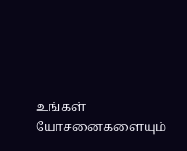உங்கள் யோசனைகளையும்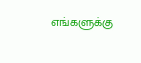எங்களுக்கு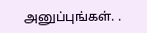அனுப்புங்கள். .